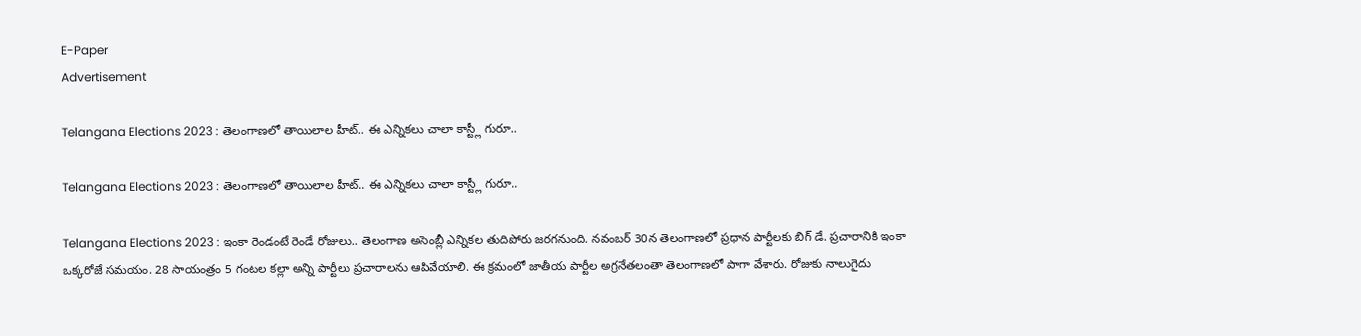E-Paper
Advertisement

Telangana Elections 2023 : తెలంగాణలో తాయిలాల హీట్.. ఈ ఎన్నికలు చాలా కాస్ట్లీ గురూ..

Telangana Elections 2023 : తెలంగాణలో తాయిలాల హీట్.. ఈ ఎన్నికలు చాలా కాస్ట్లీ గురూ..

Telangana Elections 2023 : ఇంకా రెండంటే రెండే రోజులు.. తెలంగాణ అసెంబ్లీ ఎన్నికల తుదిపోరు జరగనుంది. నవంబర్ 30న తెలంగాణలో ప్రధాన పార్టీలకు బిగ్ డే. ప్రచారానికి ఇంకా ఒక్కరోజే సమయం. 28 సాయంత్రం 5 గంటల కల్లా అన్ని పార్టీలు ప్రచారాలను ఆపివేయాలి. ఈ క్రమంలో జాతీయ పార్టీల అగ్రనేతలంతా తెలంగాణలో పాగా వేశారు. రోజుకు నాలుగైదు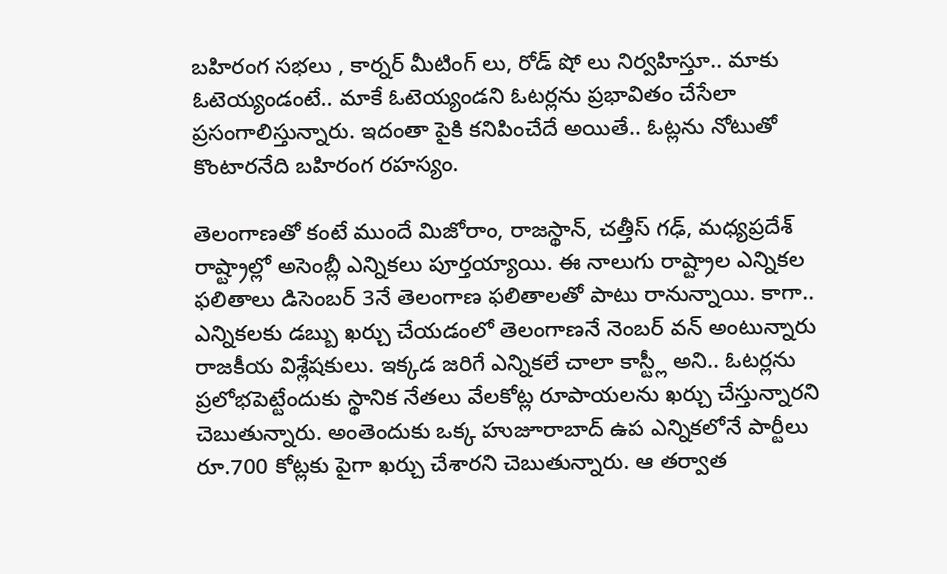బహిరంగ సభలు , కార్నర్ మీటింగ్ లు, రోడ్ షో లు నిర్వహిస్తూ.. మాకు ఓటెయ్యండంటే.. మాకే ఓటెయ్యండని ఓటర్లను ప్రభావితం చేసేలా ప్రసంగాలిస్తున్నారు. ఇదంతా పైకి కనిపించేదే అయితే.. ఓట్లను నోటుతో కొంటారనేది బహిరంగ రహస్యం.

తెలంగాణతో కంటే ముందే మిజోరాం, రాజస్థాన్, చత్తీస్ గఢ్, మధ్యప్రదేశ్ రాష్ట్రాల్లో అసెంబ్లీ ఎన్నికలు పూర్తయ్యాయి. ఈ నాలుగు రాష్ట్రాల ఎన్నికల ఫలితాలు డిసెంబర్ 3నే తెలంగాణ ఫలితాలతో పాటు రానున్నాయి. కాగా.. ఎన్నికలకు డబ్బు ఖర్చు చేయడంలో తెలంగాణనే నెంబర్ వన్ అంటున్నారు రాజకీయ విశ్లేషకులు. ఇక్కడ జరిగే ఎన్నికలే చాలా కాస్ట్లీ అని.. ఓటర్లను ప్రలోభపెట్టేందుకు స్థానిక నేతలు వేలకోట్ల రూపాయలను ఖర్చు చేస్తున్నారని చెబుతున్నారు. అంతెందుకు ఒక్క హుజూరాబాద్ ఉప ఎన్నికలోనే పార్టీలు రూ.700 కోట్లకు పైగా ఖర్చు చేశారని చెబుతున్నారు. ఆ తర్వాత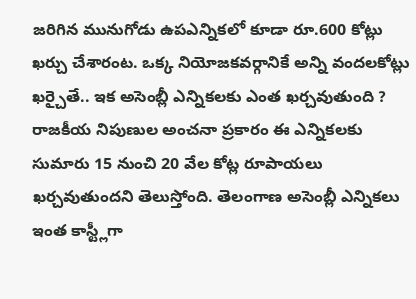జరిగిన మునుగోడు ఉపఎన్నికలో కూడా రూ.600 కోట్లు ఖర్చు చేశారంట. ఒక్క నియోజకవర్గానికే అన్ని వందలకోట్లు ఖర్చైతే.. ఇక అసెంబ్లీ ఎన్నికలకు ఎంత ఖర్చవుతుంది ? రాజకీయ నిపుణుల అంచనా ప్రకారం ఈ ఎన్నికలకు సుమారు 15 నుంచి 20 వేల కోట్ల రూపాయలు ఖర్చవుతుందని తెలుస్తోంది. తెలంగాణ అసెంబ్లీ ఎన్నికలు ఇంత కాస్ట్లీగా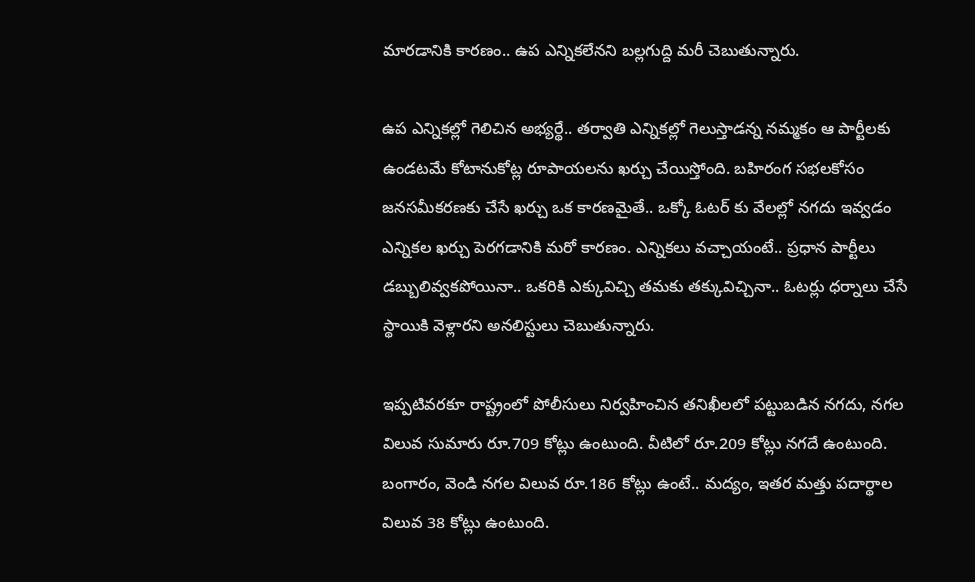మారడానికి కారణం.. ఉప ఎన్నికలేనని బల్లగుద్ది మరీ చెబుతున్నారు.

ఉప ఎన్నికల్లో గెలిచిన అభ్యర్థే.. తర్వాతి ఎన్నికల్లో గెలుస్తాడన్న నమ్మకం ఆ పార్టీలకు ఉండటమే కోటానుకోట్ల రూపాయలను ఖర్చు చేయిస్తోంది. బహిరంగ సభలకోసం జనసమీకరణకు చేసే ఖర్చు ఒక కారణమైతే.. ఒక్కో ఓటర్ కు వేలల్లో నగదు ఇవ్వడం ఎన్నికల ఖర్చు పెరగడానికి మరో కారణం. ఎన్నికలు వచ్చాయంటే.. ప్రధాన పార్టీలు డబ్బులివ్వకపోయినా.. ఒకరికి ఎక్కువిచ్చి తమకు తక్కువిచ్చినా.. ఓటర్లు ధర్నాలు చేసే స్థాయికి వెళ్లారని అనలిస్టులు చెబుతున్నారు.

ఇప్పటివరకూ రాష్ట్రంలో పోలీసులు నిర్వహించిన తనిఖీలలో పట్టుబడిన నగదు, నగల విలువ సుమారు రూ.709 కోట్లు ఉంటుంది. వీటిలో రూ.209 కోట్లు నగదే ఉంటుంది. బంగారం, వెండి నగల విలువ రూ.186 కోట్లు ఉంటే.. మద్యం, ఇతర మత్తు పదార్థాల విలువ 38 కోట్లు ఉంటుంది.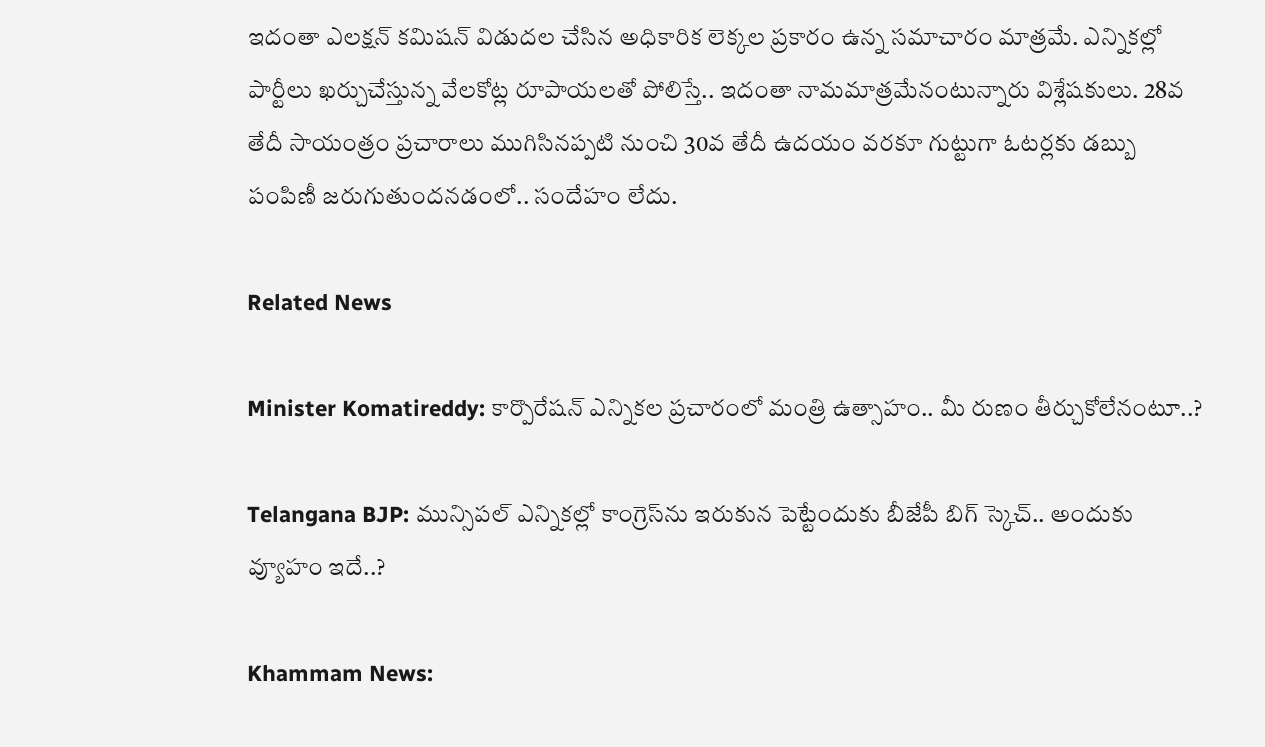ఇదంతా ఎలక్షన్ కమిషన్ విడుదల చేసిన అధికారిక లెక్కల ప్రకారం ఉన్న సమాచారం మాత్రమే. ఎన్నికల్లో పార్టీలు ఖర్చుచేస్తున్న వేలకోట్ల రూపాయలతో పోలిస్తే.. ఇదంతా నామమాత్రమేనంటున్నారు విశ్లేషకులు. 28వ తేదీ సాయంత్రం ప్రచారాలు ముగిసినప్పటి నుంచి 30వ తేదీ ఉదయం వరకూ గుట్టుగా ఓటర్లకు డబ్బు పంపిణీ జరుగుతుందనడంలో.. సందేహం లేదు.

Related News

Minister Komatireddy: కార్పొరేషన్ ఎన్నికల ప్రచారంలో మంత్రి ఉత్సాహం.. మీ రుణం తీర్చుకోలేనంటూ..?

Telangana BJP: మున్సిపల్ ఎన్నికల్లో కాంగ్రెస్‌ను ఇరుకున పెట్టేందుకు బీజేపీ బిగ్ స్కెచ్.. అందుకు వ్యూహం ఇదే..?

Khammam News: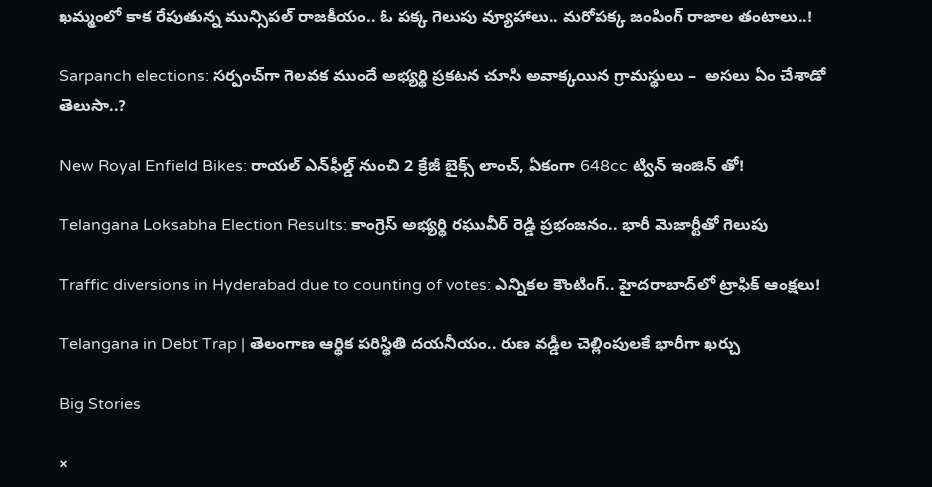ఖమ్మంలో కాక రేపుతున్న మున్సిపల్ రాజకీయం.. ఓ పక్క గెలుపు వ్యూహాలు.. మరోపక్క జంపింగ్ రాజాల తంటాలు..!

Sarpanch elections: సర్పంచ్‌గా గెలవక ముందే అభ్యర్థి ప్రకటన చూసి అవాక్కయిన గ్రామస్థులు –  అసలు ఏం చేశాడో తెలుసా..?

New Royal Enfield Bikes: రాయల్ ఎన్‌ఫీల్డ్ నుంచి 2 క్రేజీ బైక్స్ లాంచ్, ఏకంగా 648cc ట్విన్ ఇంజిన్ తో!

Telangana Loksabha Election Results: కాంగ్రెస్ అభ్యర్థి రఘువీర్ రెడ్డి ప్రభంజనం.. భారీ మెజార్టీతో గెలుపు

Traffic diversions in Hyderabad due to counting of votes: ఎన్నికల కౌంటింగ్.. హైదరాబాద్‌లో ట్రాఫిక్ ఆంక్షలు!

Telangana in Debt Trap | తెలంగాణ ఆర్థిక పరిస్థితి దయనీయం.. రుణ వడ్డీల చెల్లింపులకే భారీగా ఖర్చు

Big Stories

×